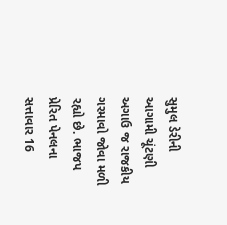સુમુલ ડેરીની આગામી ચૂંટણી અગાઉ જ રાજકીય ગરમાવો જોવા મળી રહ્યો છે. ભાજપ પ્રેરિત પેનલના સત્તાવાર 16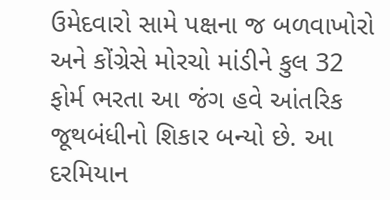ઉમેદવારો સામે પક્ષના જ બળવાખોરો અને કોંગ્રેસે મોરચો માંડીને કુલ 32 ફોર્મ ભરતા આ જંગ હવે આંતરિક જૂથબંધીનો શિકાર બન્યો છે. આ દરમિયાન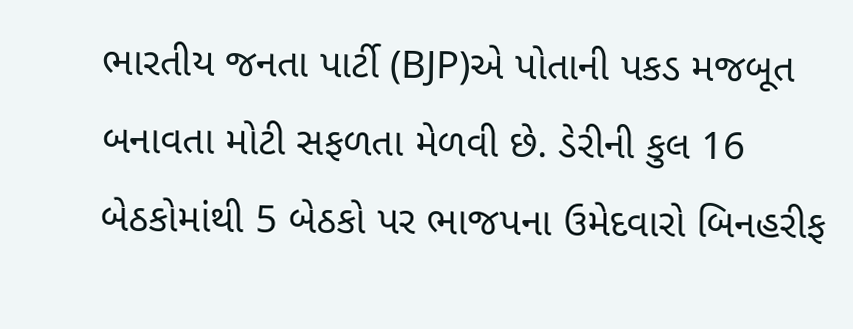ભારતીય જનતા પાર્ટી (BJP)એ પોતાની પકડ મજબૂત બનાવતા મોટી સફળતા મેળવી છે. ડેરીની કુલ 16 બેઠકોમાંથી 5 બેઠકો પર ભાજપના ઉમેદવારો બિનહરીફ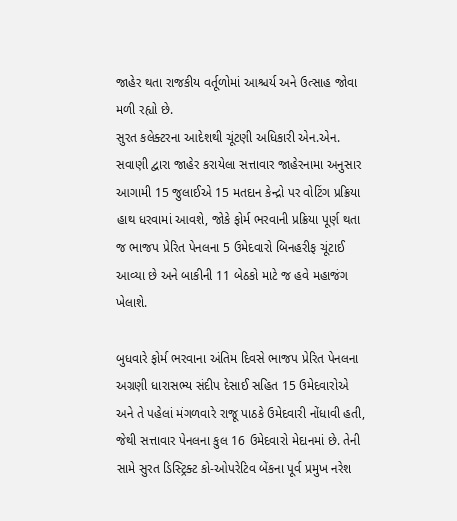જાહેર થતા રાજકીય વર્તૂળોમાં આશ્ચર્ય અને ઉત્સાહ જોવા મળી રહ્યો છે.
સુરત કલેક્ટરના આદેશથી ચૂંટણી અધિકારી એન.એન. સવાણી દ્વારા જાહેર કરાયેલા સત્તાવાર જાહેરનામા અનુસાર આગામી 15 જુલાઈએ 15 મતદાન કેન્દ્રો પર વોટિંગ પ્રક્રિયા હાથ ધરવામાં આવશે, જોકે ફોર્મ ભરવાની પ્રક્રિયા પૂર્ણ થતા જ ભાજપ પ્રેરિત પેનલના 5 ઉમેદવારો બિનહરીફ ચૂંટાઈ આવ્યા છે અને બાકીની 11 બેઠકો માટે જ હવે મહાજંગ ખેલાશે.

બુધવારે ફોર્મ ભરવાના અંતિમ દિવસે ભાજપ પ્રેરિત પેનલના અગ્રણી ધારાસભ્ય સંદીપ દેસાઈ સહિત 15 ઉમેદવારોએ અને તે પહેલાં મંગળવારે રાજૂ પાઠકે ઉમેદવારી નોંધાવી હતી, જેથી સત્તાવાર પેનલના કુલ 16 ઉમેદવારો મેદાનમાં છે. તેની સામે સુરત ડિસ્ટ્રિક્ટ કો-ઓપરેટિવ બેંકના પૂર્વ પ્રમુખ નરેશ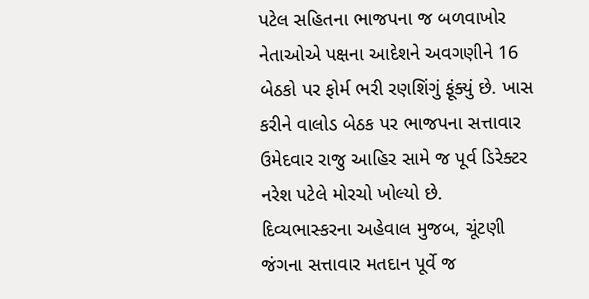પટેલ સહિતના ભાજપના જ બળવાખોર નેતાઓએ પક્ષના આદેશને અવગણીને 16 બેઠકો પર ફોર્મ ભરી રણશિંગું ફૂંક્યું છે. ખાસ કરીને વાલોડ બેઠક પર ભાજપના સત્તાવાર ઉમેદવાર રાજુ આહિર સામે જ પૂર્વ ડિરેક્ટર નરેશ પટેલે મોરચો ખોલ્યો છે.
દિવ્યભાસ્કરના અહેવાલ મુજબ, ચૂંટણી જંગના સત્તાવાર મતદાન પૂર્વે જ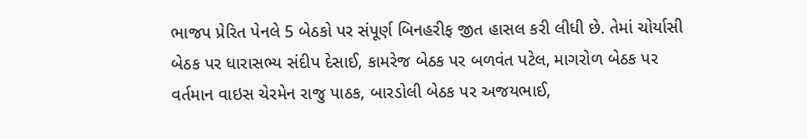ભાજપ પ્રેરિત પેનલે 5 બેઠકો પર સંપૂર્ણ બિનહરીફ જીત હાસલ કરી લીધી છે. તેમાં ચોર્યાસી બેઠક પર ધારાસભ્ય સંદીપ દેસાઈ, કામરેજ બેઠક પર બળવંત પટેલ, માગરોળ બેઠક પર વર્તમાન વાઇસ ચેરમેન રાજુ પાઠક, બારડોલી બેઠક પર અજયભાઈ,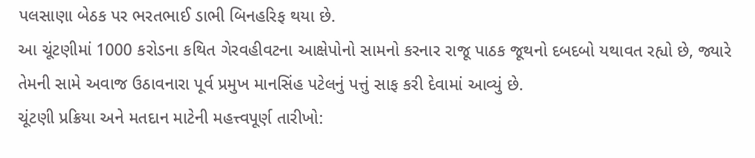પલસાણા બેઠક પર ભરતભાઈ ડાભી બિનહરિફ થયા છે.
આ ચૂંટણીમાં 1000 કરોડના કથિત ગેરવહીવટના આક્ષેપોનો સામનો કરનાર રાજૂ પાઠક જૂથનો દબદબો યથાવત રહ્યો છે, જ્યારે તેમની સામે અવાજ ઉઠાવનારા પૂર્વ પ્રમુખ માનસિંહ પટેલનું પત્તું સાફ કરી દેવામાં આવ્યું છે.
ચૂંટણી પ્રક્રિયા અને મતદાન માટેની મહત્ત્વપૂર્ણ તારીખો: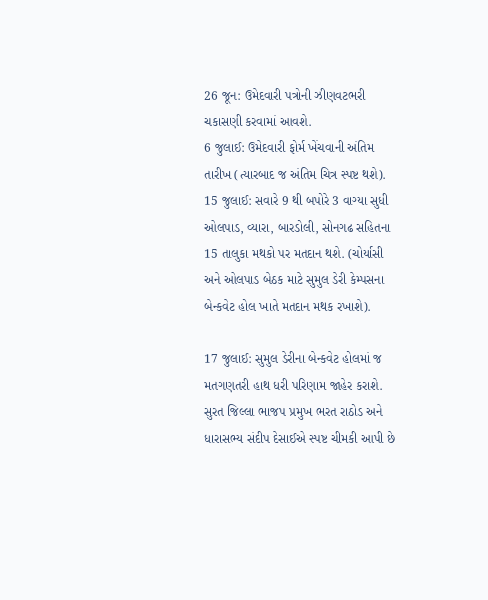26 જૂન: ઉમેદવારી પત્રોની ઝીણવટભરી ચકાસણી કરવામાં આવશે.
6 જુલાઈ: ઉમેદવારી ફોર્મ ખેંચવાની અંતિમ તારીખ (ત્યારબાદ જ અંતિમ ચિત્ર સ્પષ્ટ થશે).
15 જુલાઈ: સવારે 9 થી બપોરે 3 વાગ્યા સુધી ઓલપાડ, વ્યારા, બારડોલી, સોનગઢ સહિતના 15 તાલુકા મથકો પર મતદાન થશે. (ચોર્યાસી અને ઓલપાડ બેઠક માટે સુમુલ ડેરી કેમ્પસના બેન્કવેટ હોલ ખાતે મતદાન મથક રખાશે).

17 જુલાઈ: સુમુલ ડેરીના બેન્કવેટ હોલમાં જ મતગણતરી હાથ ધરી પરિણામ જાહેર કરાશે.
સુરત જિલ્લા ભાજપ પ્રમુખ ભરત રાઠોડ અને ધારાસભ્ય સંદીપ દેસાઈએ સ્પષ્ટ ચીમકી આપી છે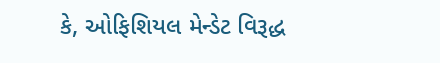કે, ઓફિશિયલ મેન્ડેટ વિરૂદ્ધ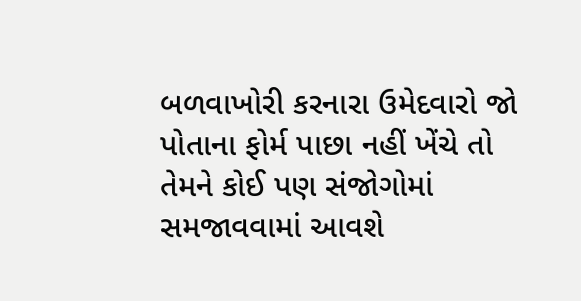બળવાખોરી કરનારા ઉમેદવારો જો પોતાના ફોર્મ પાછા નહીં ખેંચે તો તેમને કોઈ પણ સંજોગોમાં સમજાવવામાં આવશે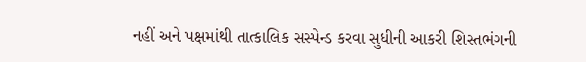નહીં અને પક્ષમાંથી તાત્કાલિક સસ્પેન્ડ કરવા સુધીની આકરી શિસ્તભંગની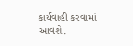કાર્યવાહી કરવામાં આવશે.